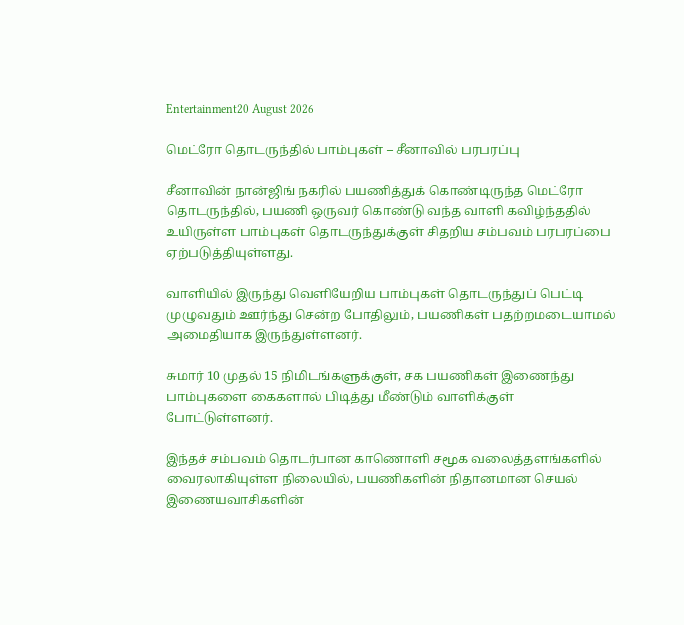Entertainment20 August 2026

மெட்ரோ தொடருந்தில் பாம்புகள் – சீனாவில் பரபரப்பு

சீனாவின் நான்ஜிங் நகரில் பயணித்துக் கொண்டிருந்த மெட்ரோ தொடருந்தில், பயணி ஒருவர் கொண்டு வந்த வாளி கவிழ்ந்ததில் உயிருள்ள பாம்புகள் தொடருந்துக்குள் சிதறிய சம்பவம் பரபரப்பை ஏற்படுத்தியுள்ளது.

வாளியில் இருந்து வெளியேறிய பாம்புகள் தொடருந்துப் பெட்டி முழுவதும் ஊர்ந்து சென்ற போதிலும், பயணிகள் பதற்றமடையாமல் அமைதியாக இருந்துள்ளனர்.

சுமார் 10 முதல் 15 நிமிடங்களுக்குள், சக பயணிகள் இணைந்து பாம்புகளை கைகளால் பிடித்து மீண்டும் வாளிக்குள் போட்டுள்ளனர்.

இந்தச் சம்பவம் தொடர்பான காணொளி சமூக வலைத்தளங்களில் வைரலாகியுள்ள நிலையில், பயணிகளின் நிதானமான செயல் இணையவாசிகளின்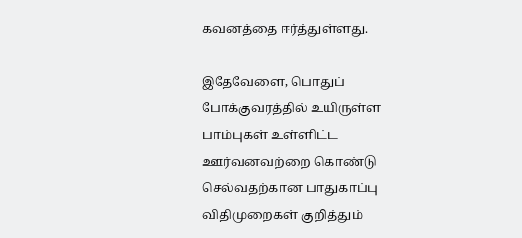கவனத்தை ஈர்த்துள்ளது.

இதேவேளை, பொதுப் போக்குவரத்தில் உயிருள்ள பாம்புகள் உள்ளிட்ட ஊர்வனவற்றை கொண்டு செல்வதற்கான பாதுகாப்பு விதிமுறைகள் குறித்தும்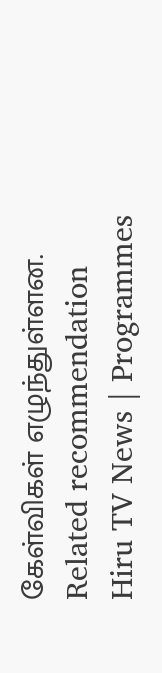கேள்விகள் எழுந்துள்ளன.
Related recommendation
Hiru TV News | Programmes